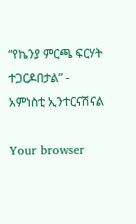“የኬንያ ምርጫ ፍርሃት ተጋርዶበታል” - አምነስቲ ኢንተርናሽናል

Your browser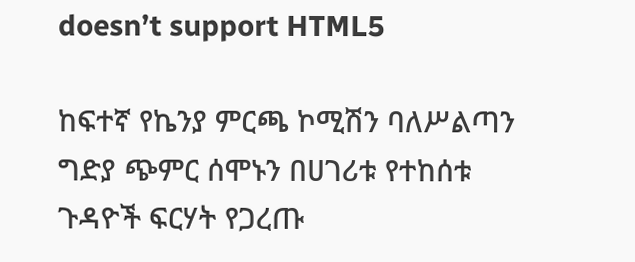doesn’t support HTML5

ከፍተኛ የኬንያ ምርጫ ኮሚሽን ባለሥልጣን ግድያ ጭምር ሰሞኑን በሀገሪቱ የተከሰቱ ጉዳዮች ፍርሃት የጋረጡ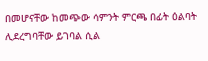በመሆናቸው ከመጭው ሳምንት ምርጫ በፊት ዕልባት ሊደረግባቸው ይገባል ሲል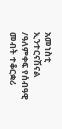አመነስቲ ኢንተርናሽናል /ዓለምቀፍ የሰብዓዊ መብት ተቆርቋሪ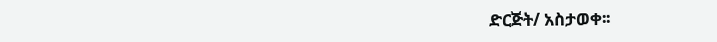ድርጅት/ አስታወቀ፡፡